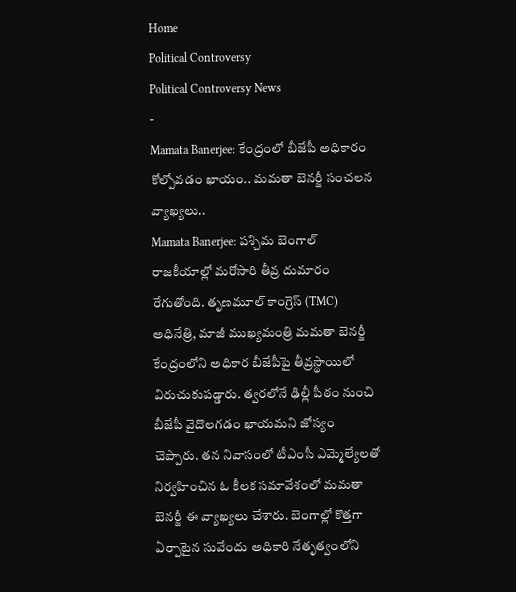Home
Political Controversy
Political Controversy News
-
Mamata Banerjee: కేంద్రంలో బీజేపీ అధికారం కోల్పోవడం ఖాయం.. మమతా బెనర్జీ సంచలన వ్యాఖ్యలు..
Mamata Banerjee: పశ్చిమ బెంగాల్ రాజకీయాల్లో మరోసారి తీవ్ర దుమారం రేగుతోంది. తృణమూల్ కాంగ్రెస్ (TMC) అధినేత్రి, మాజీ ముఖ్యమంత్రి మమతా బెనర్జీ కేంద్రంలోని అధికార బీజేపీపై తీవ్రస్థాయిలో విరుచుకుపడ్డారు. త్వరలోనే ఢిల్లీ పీఠం నుంచి బీజేపీ వైదొలగడం ఖాయమని జోస్యం చెప్పారు. తన నివాసంలో టీఎంసీ ఎమ్మెల్యేలతో నిర్వహించిన ఓ కీలక సమావేశంలో మమతా బెనర్జీ ఈ వ్యాఖ్యలు చేశారు. బెంగాల్లో కొత్తగా ఏర్పాటైన సువేందు అధికారి నేతృత్వంలోని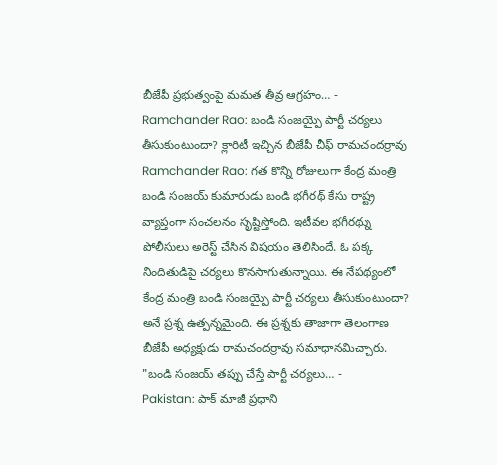బీజేపీ ప్రభుత్వంపై మమత తీవ్ర ఆగ్రహం… -
Ramchander Rao: బండి సంజయ్పై పార్టీ చర్యలు తీసుకుంటుందా? క్లారిటీ ఇచ్చిన బీజేపీ చీఫ్ రామచందర్రావు
Ramchander Rao: గత కొన్ని రోజులుగా కేంద్ర మంత్రి బండి సంజయ్ కుమారుడు బండి భగీరథ్ కేసు రాష్ట్ర వ్యాప్తంగా సంచలనం సృష్టిస్తోంది. ఇటీవల భగీరథ్ను పోలీసులు అరెస్ట్ చేసిన విషయం తెలిసిందే. ఓ పక్క నిందితుడిపై చర్యలు కొనసాగుతున్నాయి. ఈ నేపథ్యంలో కేంద్ర మంత్రి బండి సంజయ్పై పార్టీ చర్యలు తీసుకుంటుందా? అనే ప్రశ్న ఉత్పన్నమైంది. ఈ ప్రశ్నకు తాజాగా తెలంగాణ బీజేపీ అధ్యక్షుడు రామచందర్రావు సమాధానమిచ్చారు. "బండి సంజయ్ తప్పు చేస్తే పార్టీ చర్యలు… -
Pakistan: పాక్ మాజీ ప్రధాని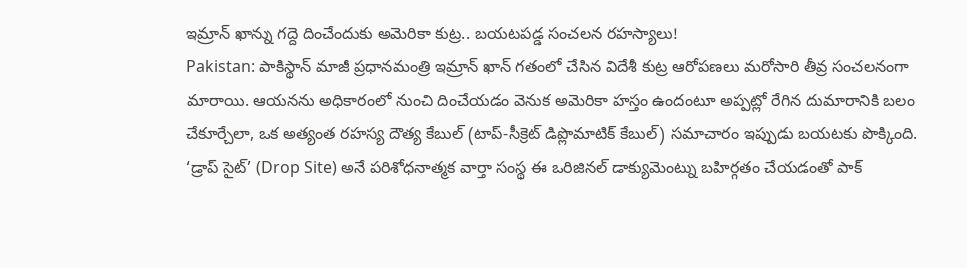ఇమ్రాన్ ఖాన్ను గద్దె దించేందుకు అమెరికా కుట్ర.. బయటపడ్డ సంచలన రహస్యాలు!
Pakistan: పాకిస్థాన్ మాజీ ప్రధానమంత్రి ఇమ్రాన్ ఖాన్ గతంలో చేసిన విదేశీ కుట్ర ఆరోపణలు మరోసారి తీవ్ర సంచలనంగా మారాయి. ఆయనను అధికారంలో నుంచి దించేయడం వెనుక అమెరికా హస్తం ఉందంటూ అప్పట్లో రేగిన దుమారానికి బలం చేకూర్చేలా, ఒక అత్యంత రహస్య దౌత్య కేబుల్ (టాప్-సీక్రెట్ డిప్లొమాటిక్ కేబుల్) సమాచారం ఇప్పుడు బయటకు పొక్కింది. ‘డ్రాప్ సైట్’ (Drop Site) అనే పరిశోధనాత్మక వార్తా సంస్థ ఈ ఒరిజినల్ డాక్యుమెంట్ను బహిర్గతం చేయడంతో పాక్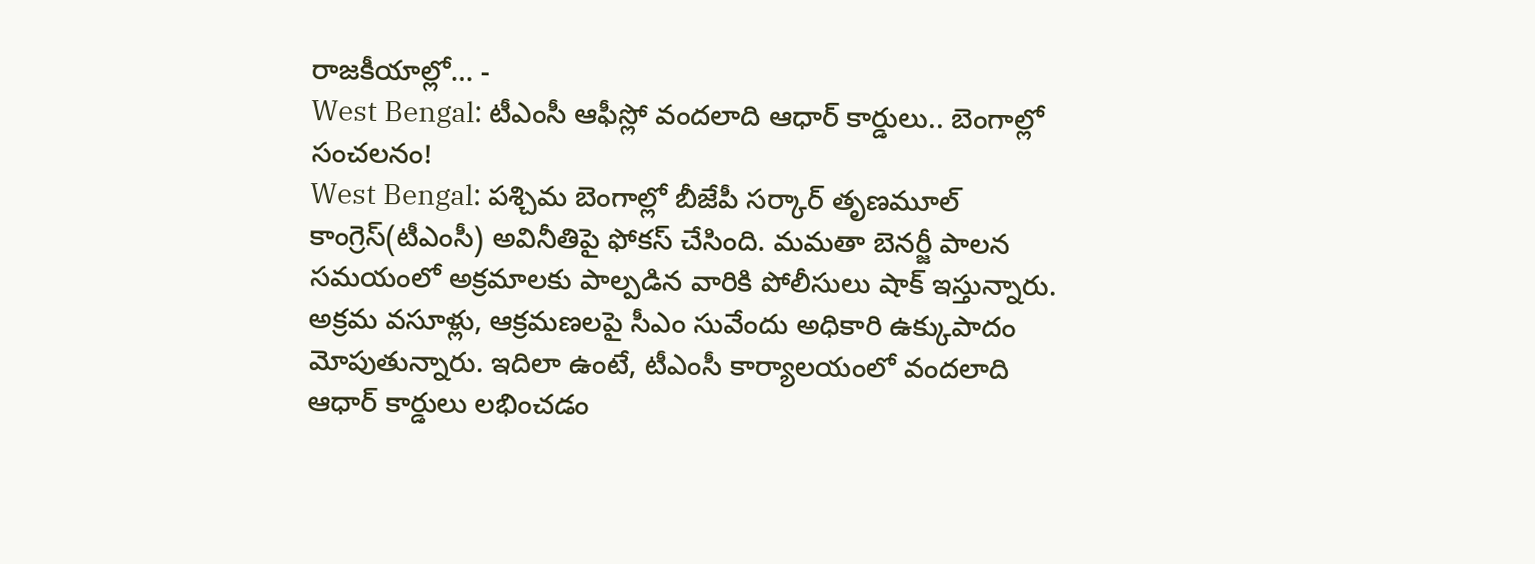రాజకీయాల్లో… -
West Bengal: టీఎంసీ ఆఫీస్లో వందలాది ఆధార్ కార్డులు.. బెంగాల్లో సంచలనం!
West Bengal: పశ్చిమ బెంగాల్లో బీజేపీ సర్కార్ తృణమూల్ కాంగ్రెస్(టీఎంసీ) అవినీతిపై ఫోకస్ చేసింది. మమతా బెనర్జీ పాలన సమయంలో అక్రమాలకు పాల్పడిన వారికి పోలీసులు షాక్ ఇస్తున్నారు. అక్రమ వసూళ్లు, ఆక్రమణలపై సీఎం సువేందు అధికారి ఉక్కుపాదం మోపుతున్నారు. ఇదిలా ఉంటే, టీఎంసీ కార్యాలయంలో వందలాది ఆధార్ కార్డులు లభించడం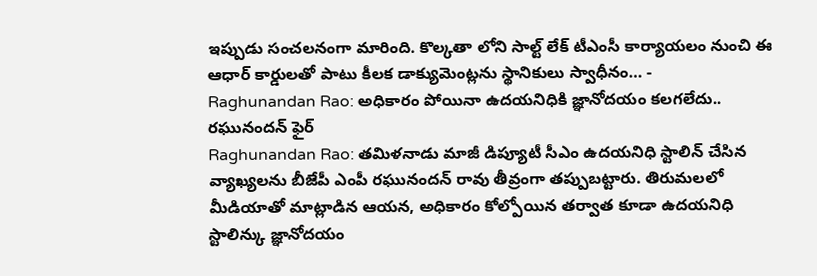ఇప్పుడు సంచలనంగా మారింది. కొల్కతా లోని సాల్ట్ లేక్ టీఎంసీ కార్యాయలం నుంచి ఈ ఆధార్ కార్డులతో పాటు కీలక డాక్యుమెంట్లను స్థానికులు స్వాధీనం… -
Raghunandan Rao: అధికారం పోయినా ఉదయనిధికి జ్ఞానోదయం కలగలేదు.. రఘునందన్ ఫైర్
Raghunandan Rao: తమిళనాడు మాజీ డిప్యూటీ సీఎం ఉదయనిధి స్టాలిన్ చేసిన వ్యాఖ్యలను బీజేపీ ఎంపీ రఘునందన్ రావు తీవ్రంగా తప్పుబట్టారు. తిరుమలలో మీడియాతో మాట్లాడిన ఆయన, అధికారం కోల్పోయిన తర్వాత కూడా ఉదయనిధి స్టాలిన్కు జ్ఞానోదయం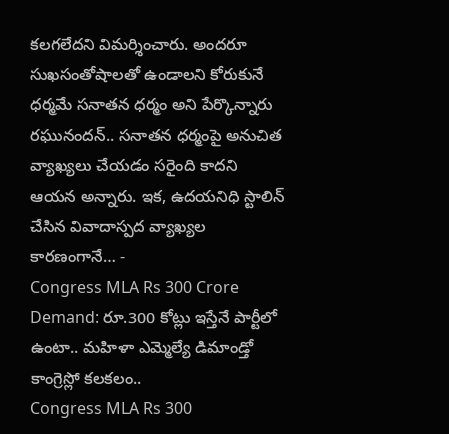కలగలేదని విమర్శించారు. అందరూ సుఖసంతోషాలతో ఉండాలని కోరుకునే ధర్మమే సనాతన ధర్మం అని పేర్కొన్నారు రఘునందన్.. సనాతన ధర్మంపై అనుచిత వ్యాఖ్యలు చేయడం సరైంది కాదని ఆయన అన్నారు. ఇక, ఉదయనిధి స్టాలిన్ చేసిన వివాదాస్పద వ్యాఖ్యల కారణంగానే… -
Congress MLA Rs 300 Crore Demand: రూ.300 కోట్లు ఇస్తేనే పార్టీలో ఉంటా.. మహిళా ఎమ్మెల్యే డిమాండ్తో కాంగ్రెస్లో కలకలం..
Congress MLA Rs 300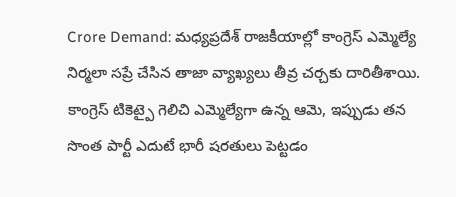Crore Demand: మధ్యప్రదేశ్ రాజకీయాల్లో కాంగ్రెస్ ఎమ్మెల్యే నిర్మలా సప్రే చేసిన తాజా వ్యాఖ్యలు తీవ్ర చర్చకు దారితీశాయి. కాంగ్రెస్ టికెట్పై గెలిచి ఎమ్మెల్యేగా ఉన్న ఆమె, ఇప్పుడు తన సొంత పార్టీ ఎదుటే భారీ షరతులు పెట్టడం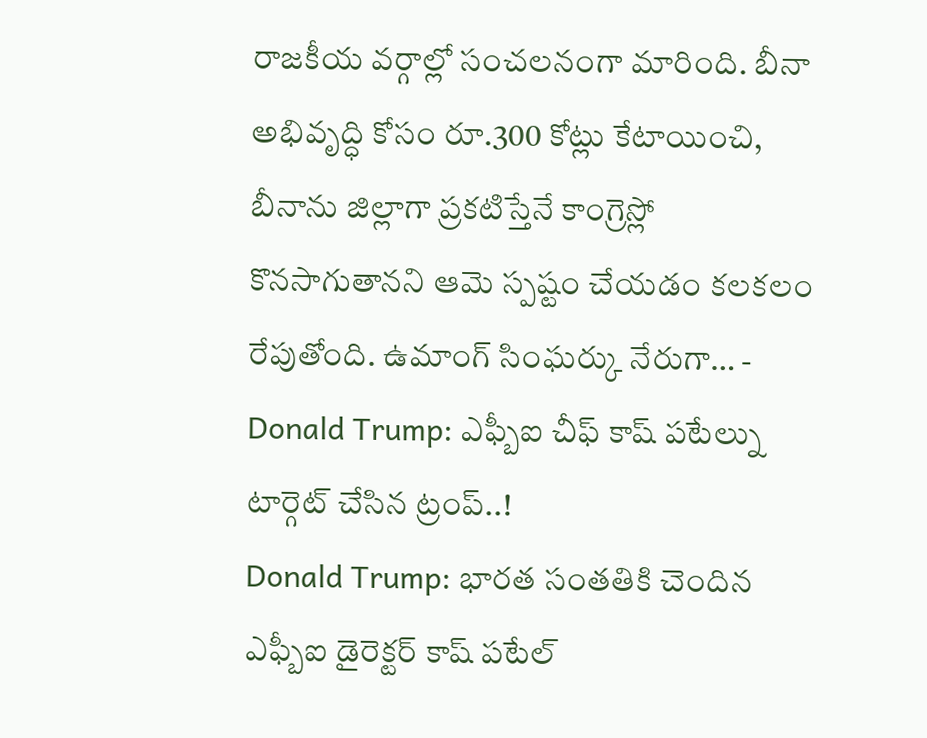రాజకీయ వర్గాల్లో సంచలనంగా మారింది. బీనా అభివృద్ధి కోసం రూ.300 కోట్లు కేటాయించి, బీనాను జిల్లాగా ప్రకటిస్తేనే కాంగ్రెస్లో కొనసాగుతానని ఆమె స్పష్టం చేయడం కలకలం రేపుతోంది. ఉమాంగ్ సింఘర్కు నేరుగా… -
Donald Trump: ఎఫ్బీఐ చీఫ్ కాష్ పటేల్ను టార్గెట్ చేసిన ట్రంప్..!
Donald Trump: భారత సంతతికి చెందిన ఎఫ్బీఐ డైరెక్టర్ కాష్ పటేల్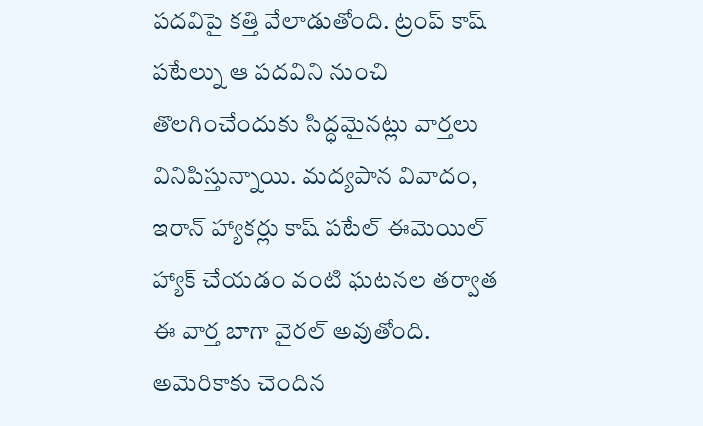పదవిపై కత్తి వేలాడుతోంది. ట్రంప్ కాష్ పటేల్ను ఆ పదవిని నుంచి తొలగించేందుకు సిద్ధమైనట్లు వార్తలు వినిపిస్తున్నాయి. మద్యపాన వివాదం, ఇరాన్ హ్యాకర్లు కాష్ పటేల్ ఈమెయిల్ హ్యాక్ చేయడం వంటి ఘటనల తర్వాత ఈ వార్త బాగా వైరల్ అవుతోంది. అమెరికాకు చెందిన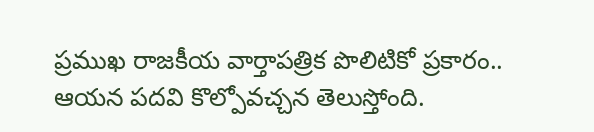ప్రముఖ రాజకీయ వార్తాపత్రిక పొలిటికో ప్రకారం.. ఆయన పదవి కొల్పోవచ్చన తెలుస్తోంది.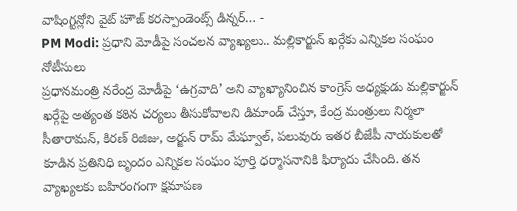వాషింగ్టన్లోని వైట్ హౌజ్ కరస్పాండెంట్స్ డిన్నర్… -
PM Modi: ప్రధాని మోడీపై సంచలన వ్యాఖ్యలు.. మల్లికార్జున్ ఖర్గేకు ఎన్నికల సంఘం నోటీసులు
ప్రధానమంత్రి నరేంద్ర మోడీపై ‘ఉగ్రవాది’ అని వ్యాఖ్యానించిన కాంగ్రెస్ అధ్యక్షుడు మల్లికార్జున్ ఖర్గేపై అత్యంత కఠిన చర్యలు తీసుకోవాలని డిమాండ్ చేస్తూ, కేంద్ర మంత్రులు నిర్మలా సీతారామన్, కిరణ్ రిజిజు, అర్జున్ రామ్ మేఘ్వాల్, పలువురు ఇతర బీజేపీ నాయకులతో కూడిన ప్రతినిధి బృందం ఎన్నికల సంఘం పూర్తి ధర్మాసనానికి ఫిర్యాదు చేసింది. తన వ్యాఖ్యలకు బహిరంగంగా క్షమాపణ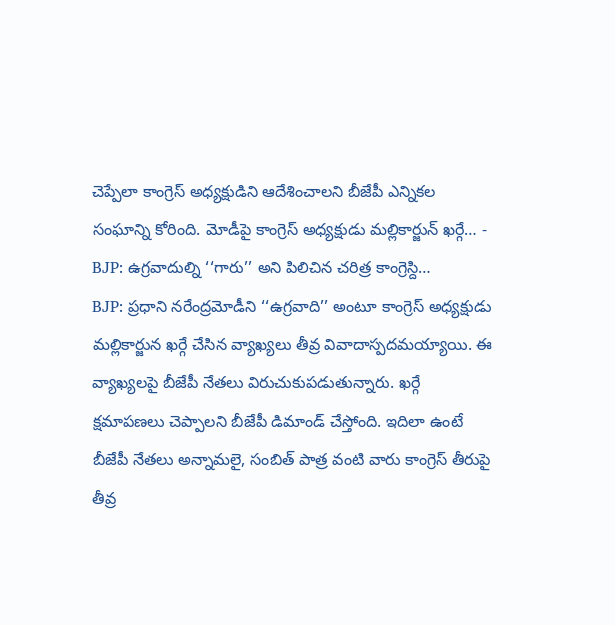చెప్పేలా కాంగ్రెస్ అధ్యక్షుడిని ఆదేశించాలని బీజేపీ ఎన్నికల సంఘాన్ని కోరింది. మోడీపై కాంగ్రెస్ అధ్యక్షుడు మల్లికార్జున్ ఖర్గే… -
BJP: ఉగ్రవాదుల్ని ‘‘గారు’’ అని పిలిచిన చరిత్ర కాంగ్రెస్ది…
BJP: ప్రధాని నరేంద్రమోడీని ‘‘ఉగ్రవాది’’ అంటూ కాంగ్రెస్ అధ్యక్షుడు మల్లికార్జున ఖర్గే చేసిన వ్యాఖ్యలు తీవ్ర వివాదాస్పదమయ్యాయి. ఈ వ్యాఖ్యలపై బీజేపీ నేతలు విరుచుకుపడుతున్నారు. ఖర్గే క్షమాపణలు చెప్పాలని బీజేపీ డిమాండ్ చేస్తోంది. ఇదిలా ఉంటే బీజేపీ నేతలు అన్నామలై, సంబిత్ పాత్ర వంటి వారు కాంగ్రెస్ తీరుపై తీవ్ర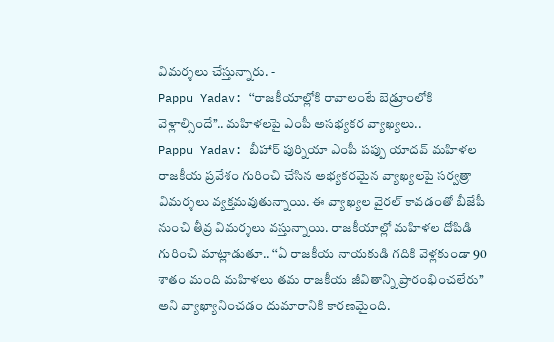విమర్శలు చేస్తున్నారు. -
Pappu Yadav: ‘‘రాజకీయాల్లోకి రావాలంటే బెడ్రూంలోకి వెళ్లాల్సిందే’’.. మహిళలపై ఎంపీ అసభ్యకర వ్యాఖ్యలు..
Pappu Yadav: బీహార్ పుర్నియా ఎంపీ పప్పు యాదవ్ మహిళల రాజకీయ ప్రవేశం గురించి చేసిన అభ్యకరమైన వ్యాఖ్యలపై సర్వత్రా విమర్శలు వ్యక్తమవుతున్నాయి. ఈ వ్యాఖ్యల వైరల్ కావడంతో బీజేపీ నుంచి తీవ్ర విమర్శలు వస్తున్నాయి. రాజకీయాల్లో మహిళల దోపిడి గురించి మాట్లాడుతూ.. ‘‘ఏ రాజకీయ నాయకుడి గదికి వెళ్లకుండా 90 శాతం మంది మహిళలు తమ రాజకీయ జీవితాన్ని ప్రారంభించలేరు’’ అని వ్యాఖ్యానించడం దుమారానికి కారణమైంది.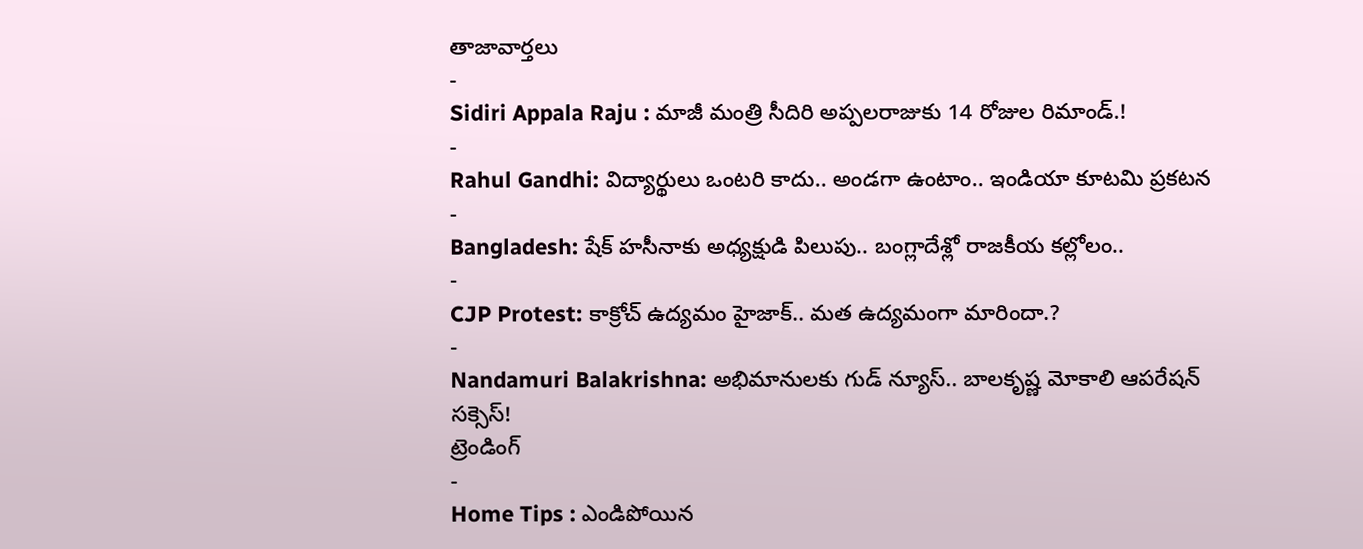తాజావార్తలు
-
Sidiri Appala Raju : మాజీ మంత్రి సీదిరి అప్పలరాజుకు 14 రోజుల రిమాండ్.!
-
Rahul Gandhi: విద్యార్థులు ఒంటరి కాదు.. అండగా ఉంటాం.. ఇండియా కూటమి ప్రకటన
-
Bangladesh: షేక్ హసీనాకు అధ్యక్షుడి పిలుపు.. బంగ్లాదేశ్లో రాజకీయ కల్లోలం..
-
CJP Protest: కాక్రోచ్ ఉద్యమం హైజాక్.. మత ఉద్యమంగా మారిందా.?
-
Nandamuri Balakrishna: అభిమానులకు గుడ్ న్యూస్.. బాలకృష్ణ మోకాలి ఆపరేషన్ సక్సెస్!
ట్రెండింగ్
-
Home Tips : ఎండిపోయిన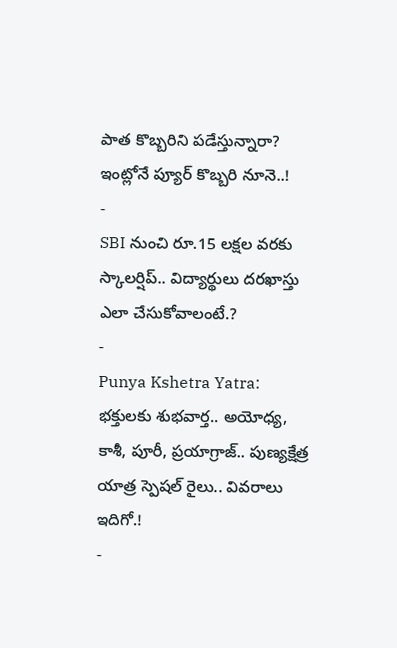పాత కొబ్బరిని పడేస్తున్నారా? ఇంట్లోనే ప్యూర్ కొబ్బరి నూనె..!
-
SBI నుంచి రూ.15 లక్షల వరకు స్కాలర్షిప్.. విద్యార్థులు దరఖాస్తు ఎలా చేసుకోవాలంటే.?
-
Punya Kshetra Yatra: భక్తులకు శుభవార్త.. అయోధ్య, కాశీ, పూరీ, ప్రయాగ్రాజ్.. పుణ్యక్షేత్ర యాత్ర స్పెషల్ రైలు.. వివరాలు ఇదిగో.!
-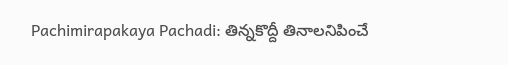Pachimirapakaya Pachadi: తిన్నకొద్దీ తినాలనిపించే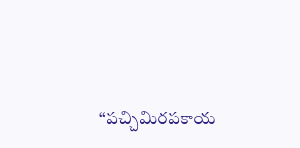“పచ్చిమిరపకాయ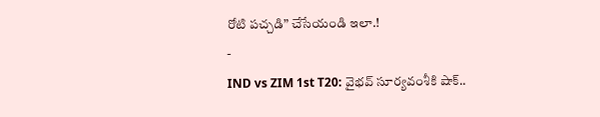రోటి పచ్చడి” చేసేయండి ఇలా.!
-
IND vs ZIM 1st T20: వైభవ్ సూర్యవంశీకి షాక్..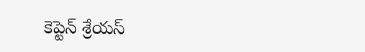కెప్టెన్ శ్రేయస్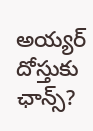అయ్యర్ దోస్తుకు ఛాన్స్?